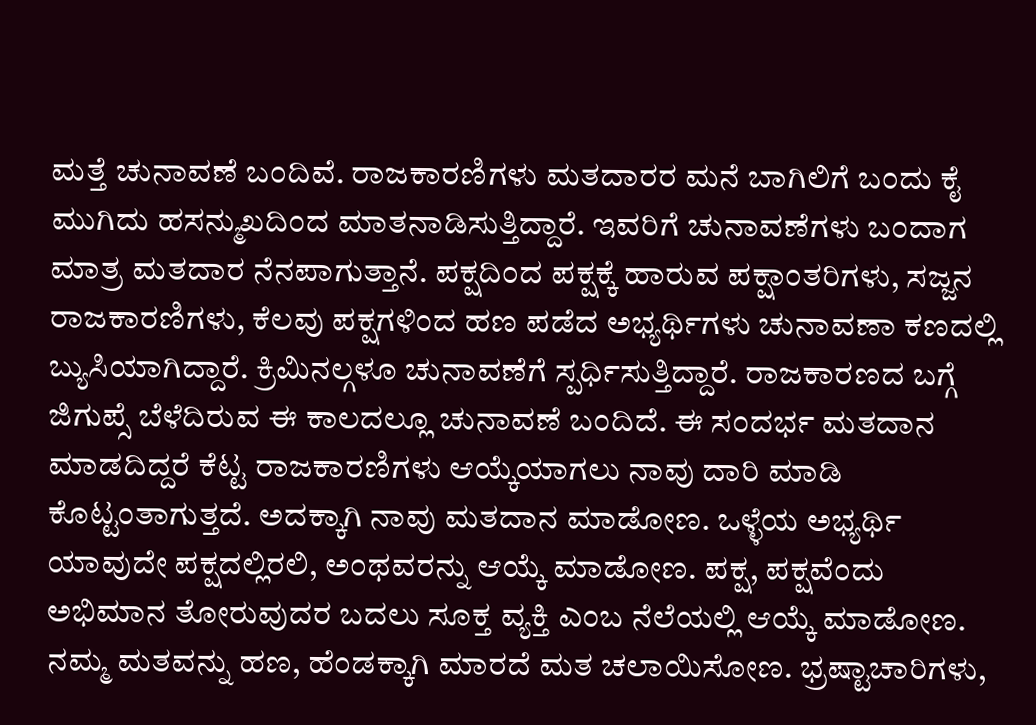ಮತ್ತೆ ಚುನಾವಣೆ ಬಂದಿವೆ. ರಾಜಕಾರಣಿಗಳು ಮತದಾರರ ಮನೆ ಬಾಗಿಲಿಗೆ ಬಂದು ಕೈ ಮುಗಿದು ಹಸನ್ಮುಖದಿಂದ ಮಾತನಾಡಿಸುತ್ತಿದ್ದಾರೆ. ಇವರಿಗೆ ಚುನಾವಣೆಗಳು ಬಂದಾಗ ಮಾತ್ರ ಮತದಾರ ನೆನಪಾಗುತ್ತಾನೆ. ಪಕ್ಷದಿಂದ ಪಕ್ಷಕ್ಕೆ ಹಾರುವ ಪಕ್ಷಾಂತರಿಗಳು, ಸಜ್ಜನ ರಾಜಕಾರಣಿಗಳು, ಕೆಲವು ಪಕ್ಷಗಳಿಂದ ಹಣ ಪಡೆದ ಅಭ್ಯರ್ಥಿಗಳು ಚುನಾವಣಾ ಕಣದಲ್ಲಿ ಬ್ಯುಸಿಯಾಗಿದ್ದಾರೆ. ಕ್ರಿಮಿನಲ್ಗಳೂ ಚುನಾವಣೆಗೆ ಸ್ಪರ್ಧಿಸುತ್ತಿದ್ದಾರೆ. ರಾಜಕಾರಣದ ಬಗ್ಗೆ ಜಿಗುಪ್ಸೆ ಬೆಳೆದಿರುವ ಈ ಕಾಲದಲ್ಲೂ ಚುನಾವಣೆ ಬಂದಿದೆ. ಈ ಸಂದರ್ಭ ಮತದಾನ ಮಾಡದಿದ್ದರೆ ಕೆಟ್ಟ ರಾಜಕಾರಣಿಗಳು ಆಯ್ಕೆಯಾಗಲು ನಾವು ದಾರಿ ಮಾಡಿ ಕೊಟ್ಟಂತಾಗುತ್ತದೆ. ಅದಕ್ಕಾಗಿ ನಾವು ಮತದಾನ ಮಾಡೋಣ. ಒಳ್ಳೆಯ ಅಭ್ಯರ್ಥಿ ಯಾವುದೇ ಪಕ್ಷದಲ್ಲಿರಲಿ, ಅಂಥವರನ್ನು ಆಯ್ಕೆ ಮಾಡೋಣ. ಪಕ್ಷ, ಪಕ್ಷವೆಂದು ಅಭಿಮಾನ ತೋರುವುದರ ಬದಲು ಸೂಕ್ತ ವ್ಯಕ್ತಿ ಎಂಬ ನೆಲೆಯಲ್ಲಿ ಆಯ್ಕೆ ಮಾಡೋಣ. ನಮ್ಮ ಮತವನ್ನು ಹಣ, ಹೆಂಡಕ್ಕಾಗಿ ಮಾರದೆ ಮತ ಚಲಾಯಿಸೋಣ. ಭ್ರಷ್ಟಾಚಾರಿಗಳು,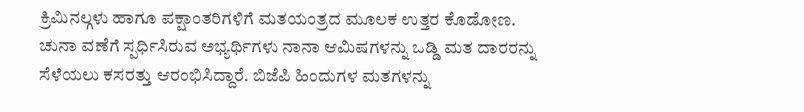ಕ್ರಿಮಿನಲ್ಗಳು ಹಾಗೂ ಪಕ್ಷಾಂತರಿಗಳಿಗೆ ಮತಯಂತ್ರದ ಮೂಲಕ ಉತ್ತರ ಕೊಡೋಣ. ಚುನಾ ವಣೆಗೆ ಸ್ಪರ್ಧಿಸಿರುವ ಅಭ್ಯರ್ಥಿಗಳು ನಾನಾ ಆಮಿಷಗಳನ್ನು ಒಡ್ಡಿ ಮತ ದಾರರನ್ನು ಸೆಳೆಯಲು ಕಸರತ್ತು ಆರಂಭಿಸಿದ್ದಾರೆ. ಬಿಜೆಪಿ ಹಿಂದುಗಳ ಮತಗಳನ್ನು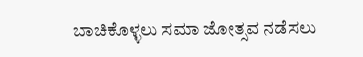ಬಾಚಿಕೊಳ್ಳಲು ಸಮಾ ಜೋತ್ಸವ ನಡೆಸಲು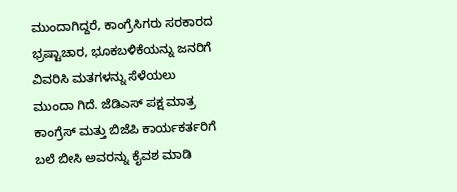ಮುಂದಾಗಿದ್ದರೆ, ಕಾಂಗ್ರೆಸಿಗರು ಸರಕಾರದ ಭ್ರಷ್ಟಾಚಾರ, ಭೂಕಬಳಿಕೆಯನ್ನು ಜನರಿಗೆ ವಿವರಿಸಿ ಮತಗಳನ್ನು ಸೆಳೆಯಲು ಮುಂದಾ ಗಿದೆ. ಜೆಡಿಎಸ್ ಪಕ್ಷ ಮಾತ್ರ ಕಾಂಗ್ರೆಸ್ ಮತ್ತು ಬಿಜೆಪಿ ಕಾರ್ಯಕರ್ತರಿಗೆ ಬಲೆ ಬೀಸಿ ಅವರನ್ನು ಕೈವಶ ಮಾಡಿ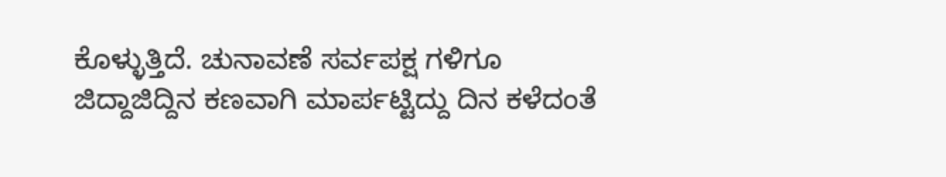ಕೊಳ್ಳುತ್ತಿದೆ. ಚುನಾವಣೆ ಸರ್ವಪಕ್ಷ ಗಳಿಗೂ ಜಿದ್ದಾಜಿದ್ದಿನ ಕಣವಾಗಿ ಮಾರ್ಪಟ್ಟಿದ್ದು ದಿನ ಕಳೆದಂತೆ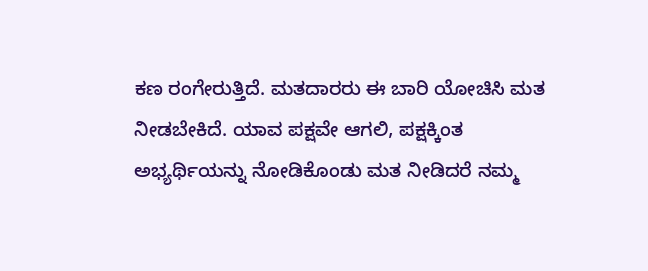ಕಣ ರಂಗೇರುತ್ತಿದೆ. ಮತದಾರರು ಈ ಬಾರಿ ಯೋಚಿಸಿ ಮತ ನೀಡಬೇಕಿದೆ. ಯಾವ ಪಕ್ಷವೇ ಆಗಲಿ, ಪಕ್ಷಕ್ಕಿಂತ ಅಭ್ಯರ್ಥಿಯನ್ನು ನೋಡಿಕೊಂಡು ಮತ ನೀಡಿದರೆ ನಮ್ಮ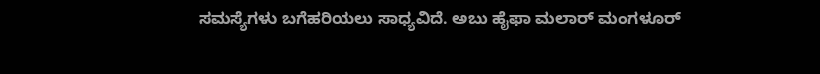ಸಮಸ್ಯೆಗಳು ಬಗೆಹರಿಯಲು ಸಾಧ್ಯವಿದೆ. ಅಬು ಹೈಫಾ ಮಲಾರ್ ಮಂಗಳೂರ್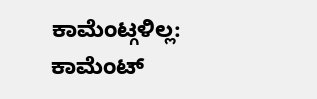ಕಾಮೆಂಟ್ಗಳಿಲ್ಲ:
ಕಾಮೆಂಟ್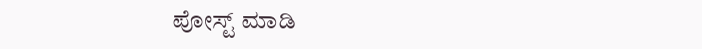ಪೋಸ್ಟ್ ಮಾಡಿ